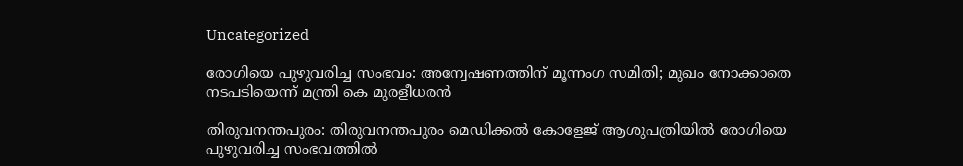Uncategorized

രോഗിയെ പുഴുവരിച്ച സംഭവം: അന്വേഷണത്തിന് മൂന്നംഗ സമിതി; മുഖം നോക്കാതെ നടപടിയെന്ന് മന്ത്രി കെ മുരളീധരന്‍

തിരുവനന്തപുരം: തിരുവനന്തപുരം മെഡിക്കല്‍ കോളേജ് ആശുപത്രിയില്‍ രോഗിയെ പുഴുവരിച്ച സംഭവത്തില്‍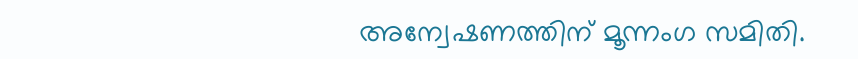അന്വേഷണത്തിന് മൂന്നംഗ സമിതി.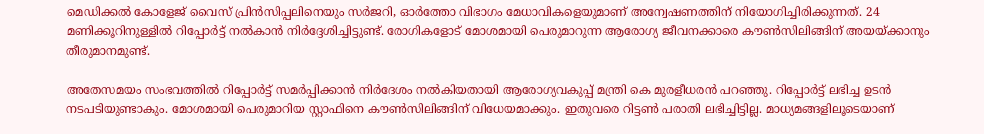മെഡിക്കല്‍ കോളേജ് വൈസ് പ്രിന്‍സിപ്പലിനെയും സര്‍ജറി, ഓര്‍ത്തോ വിഭാഗം മേധാവികളെയുമാണ് അന്വേഷണത്തിന് നിയോഗിച്ചിരിക്കുന്നത്. 24 മണിക്കൂറിനുള്ളില്‍ റിപ്പോര്‍ട്ട് നല്‍കാന്‍ നിര്‍ദ്ദേശിച്ചിട്ടുണ്ട്. രോഗികളോട് മോശമായി പെരുമാറുന്ന ആരോഗ്യ ജീവനക്കാരെ കൗണ്‍സിലിങ്ങിന് അയയ്ക്കാനും തീരുമാനമുണ്ട്.

അതേസമയം സംഭവത്തില്‍ റിപ്പോര്‍ട്ട് സമര്‍പ്പിക്കാന്‍ നിര്‍ദേശം നല്‍കിയതായി ആരോഗ്യവകുപ്പ് മന്ത്രി കെ മുരളീധരന്‍ പറഞ്ഞു. റിപ്പോര്‍ട്ട് ലഭിച്ച ഉടന്‍ നടപടിയുണ്ടാകും. മോശമായി പെരുമാറിയ സ്റ്റാഫിനെ കൗണ്‍സിലിങ്ങിന് വിധേയമാക്കും. ഇതുവരെ റിട്ടണ്‍ പരാതി ലഭിച്ചിട്ടില്ല. മാധ്യമങ്ങളിലൂടെയാണ്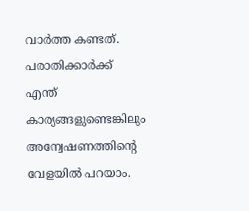വാര്‍ത്ത കണ്ടത്. പരാതിക്കാര്‍ക്ക് എന്ത് കാര്യങ്ങളുണ്ടെങ്കിലും അന്വേഷണത്തിൻ്റെ വേളയിൽ പറയാം.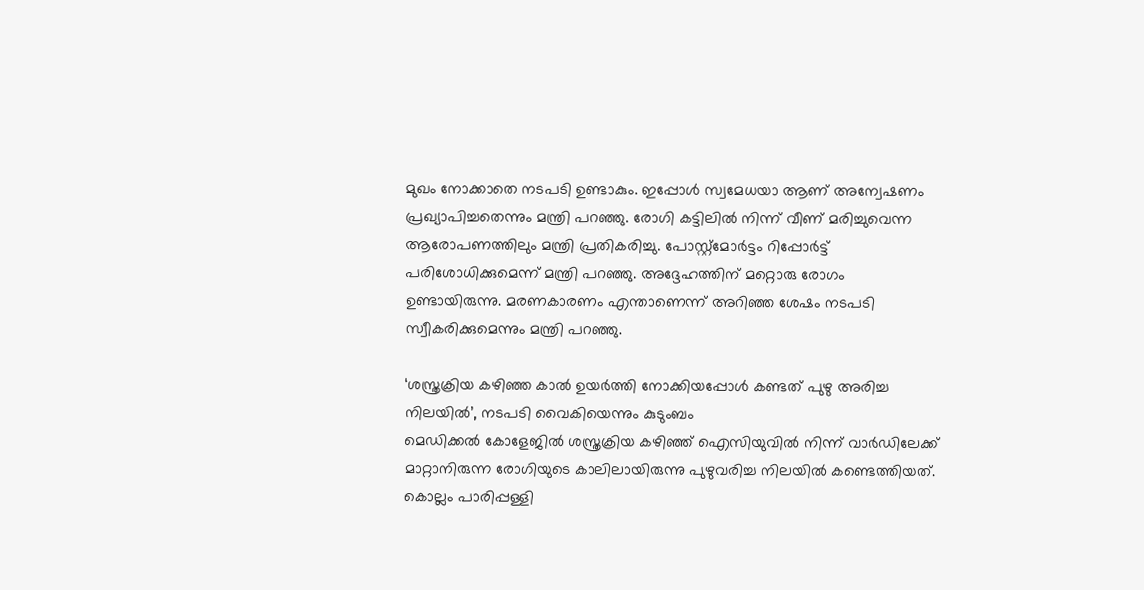മുഖം നോക്കാതെ നടപടി ഉണ്ടാകും. ഇപ്പോള്‍ സ്വമേധയാ ആണ് അന്വേഷണം പ്രഖ്യാപിച്ചതെന്നും മന്ത്രി പറഞ്ഞു. രോഗി കട്ടിലില്‍ നിന്ന് വീണ് മരിച്ചുവെന്ന ആരോപണത്തിലും മന്ത്രി പ്രതികരിച്ചു. പോസ്റ്റ്‌മോര്‍ട്ടം റിപ്പോര്‍ട്ട് പരിശോധിക്കുമെന്ന് മന്ത്രി പറഞ്ഞു. അദ്ദേഹത്തിന് മറ്റൊരു രോഗം ഉണ്ടായിരുന്നു. മരണകാരണം എന്താണെന്ന് അറിഞ്ഞ ശേഷം നടപടി സ്വീകരിക്കുമെന്നും മന്ത്രി പറഞ്ഞു.

‘ശസ്ത്രക്രിയ കഴിഞ്ഞ കാല്‍ ഉയര്‍ത്തി നോക്കിയപ്പോള്‍ കണ്ടത് പുഴു അരിച്ച നിലയില്‍’, നടപടി വൈകിയെന്നും കുടുംബം
മെഡിക്കല്‍ കോളേജില്‍ ശസ്ത്രക്രിയ കഴിഞ്ഞ് ഐസിയുവില്‍ നിന്ന് വാര്‍ഡിലേക്ക് മാറ്റാനിരുന്ന രോഗിയുടെ കാലിലായിരുന്നു പുഴുവരിച്ച നിലയില്‍ കണ്ടെത്തിയത്. കൊല്ലം പാരിപ്പള്ളി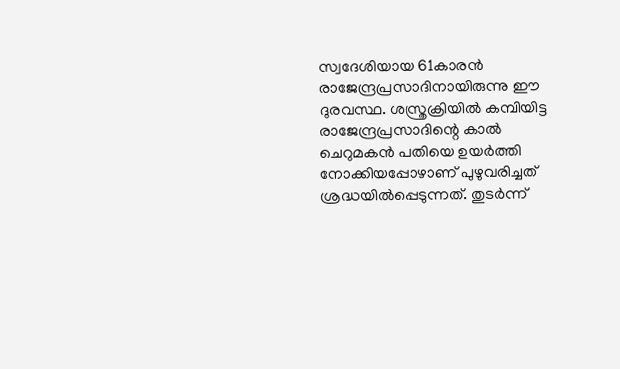സ്വദേശിയായ 61കാരന്‍ രാജേന്ദ്രപ്രസാദിനായിരുന്നു ഈ ദുരവസ്ഥ. ശസ്ത്രക്രിയില്‍ കമ്പിയിട്ട രാജേന്ദ്രപ്രസാദിന്റെ കാല്‍ ചെറുമകന്‍ പതിയെ ഉയര്‍ത്തി നോക്കിയപ്പോഴാണ് പുഴുവരിച്ചത് ശ്രദ്ധയില്‍പ്പെടുന്നത്. തുടര്‍ന്ന്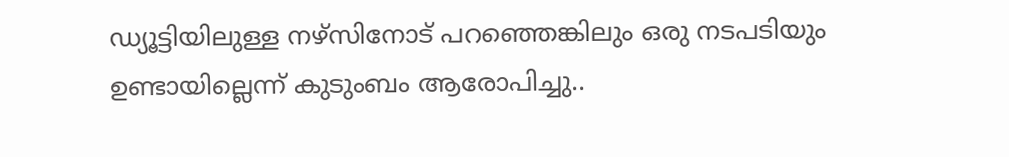ഡ്യൂട്ടിയിലുള്ള നഴ്സിനോട് പറഞ്ഞെങ്കിലും ഒരു നടപടിയും ഉണ്ടായില്ലെന്ന് കുടുംബം ആരോപിച്ചു..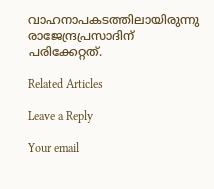വാഹനാപകടത്തിലായിരുന്നു രാജേന്ദ്രപ്രസാദിന് പരിക്കേറ്റത്.

Related Articles

Leave a Reply

Your email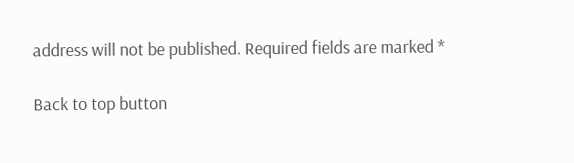address will not be published. Required fields are marked *

Back to top button